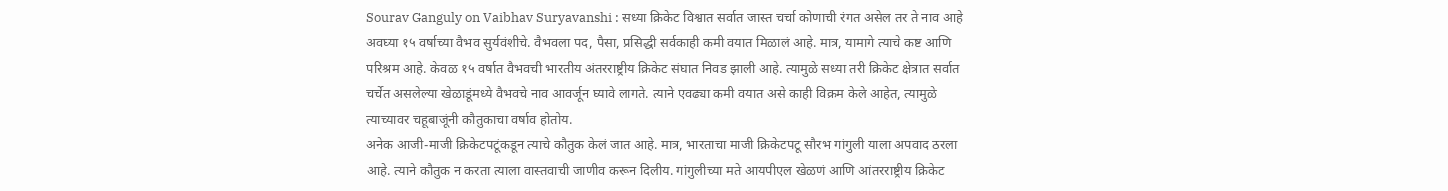Sourav Ganguly on Vaibhav Suryavanshi : सध्या क्रिकेट विश्वात सर्वात जास्त चर्चा कोणाची रंगत असेल तर ते नाव आहे अवघ्या १५ वर्षाच्या वैभव सुर्यवंशीचे. वैभवला पद, पैसा, प्रसिद्धी सर्वकाही कमी वयात मिळालं आहे. मात्र, यामागे त्याचे कष्ट आणि परिश्रम आहे. केवळ १५ वर्षात वैभवची भारतीय अंतरराष्ट्रीय क्रिकेट संघात निवड झाली आहे. त्यामुळे सध्या तरी क्रिकेट क्षेत्रात सर्वात चर्चेत असलेल्या खेळाडूंमध्ये वैभवचे नाव आवर्जून घ्यावे लागते. त्याने एवढ्या कमी वयात असे काही विक्रम केले आहेत, त्यामुळे त्याच्यावर चहूबाजूंनी कौतुकाचा वर्षाव होतोय.
अनेक आजी-माजी क्रिकेटपटूंकडून त्याचे कौतुक केलं जात आहे. मात्र, भारताचा माजी क्रिकेटपटू सौरभ गांगुली याला अपवाद ठरला आहे. त्याने कौतुक न करता त्याला वास्तवाची जाणीव करून दिलीय. गांगुलीच्या मते आयपीएल खेळणं आणि आंतरराष्ट्रीय क्रिकेट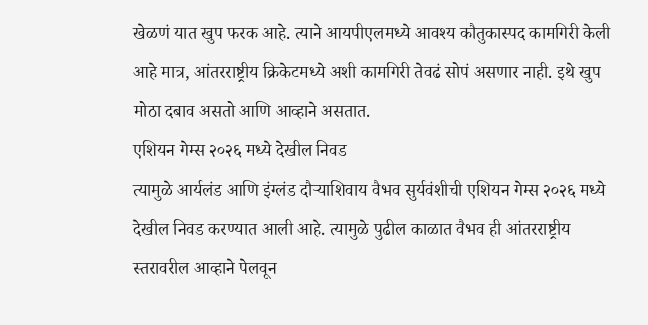खेळणं यात खुप फरक आहे. त्याने आयपीएलमध्ये आवश्य कौतुकास्पद कामगिरी केली आहे मात्र, आंतरराष्ट्रीय क्रिकेटमध्ये अशी कामगिरी तेवढं सोपं असणार नाही. इथे खुप मोठा दबाव असतो आणि आव्हाने असतात.
एशियन गेम्स २०२६ मध्ये देखील निवड
त्यामुळे आर्यलंड आणि इंग्लंड दौऱ्याशिवाय वैभव सुर्यवंशीची एशियन गेम्स २०२६ मध्ये देखील निवड करण्यात आली आहे. त्यामुळे पुढील काळात वैभव ही आंतरराष्ट्रीय स्तरावरील आव्हाने पेलवून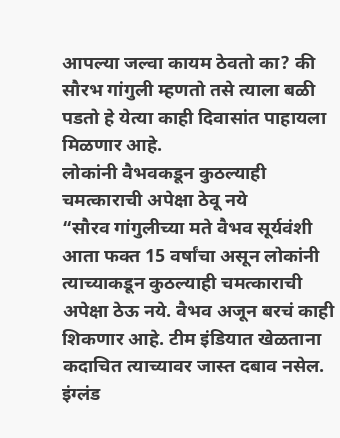आपल्या जल्वा कायम ठेवतो का? की सौरभ गांगुली म्हणतो तसे त्याला बळी पडतो हे येत्या काही दिवासांत पाहायला मिळणार आहे.
लोकांनी वैभवकडून कुठल्याही चमत्काराची अपेक्षा ठेवू नये
“सौरव गांगुलीच्या मते वैभव सूर्यवंशी आता फक्त 15 वर्षांचा असून लोकांनी त्याच्याकडून कुठल्याही चमत्काराची अपेक्षा ठेऊ नये. वैभव अजून बरचं काही शिकणार आहे. टीम इंडियात खेळताना कदाचित त्याच्यावर जास्त दबाव नसेल. इंग्लंड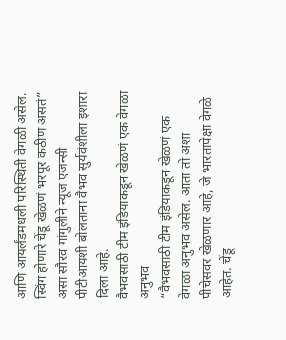आणि आयर्लंडमधली परिस्थिती वेगळी असेल. स्विंग होणारे चेंडू खेळणं भरपूर कठीण असतं” असा सौरव गांगुलीने न्यूज एजन्सी पीटीआयशी बोलताना वैभव सुर्यवंशीला इशारा दिला आहे.
वैभवसाठी टीम इंडियाकडून खेळणं एक वेगळा अनुभव
“वैभवसाठी टीम इंडियाकडून खेळणं एक वेगळा अनुभव असेल. आता तो अशा पीचेसवर खेळणार आहे, जे भारतापेक्षा वेगळे आहेत. चेंडू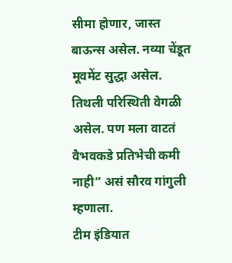सीमा होणार, जास्त बाऊन्स असेल. नव्या चेंडूत मूवमेंट सुद्धा असेल. तिथली परिस्थिती वेगळी असेल. पण मला वाटतं वैभवकडे प्रतिभेची कमी नाही” असं सौरव गांगुली म्हणाला.
टीम इंडियात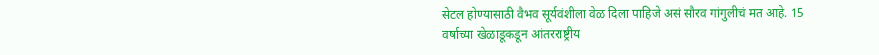सेटल होण्यासाठी वैभव सूर्यवंशीला वेळ दिला पाहिजे असं सौरव गांगुलीचं मत आहे. 15 वर्षाच्या खेळाडूकडून आंतरराष्ट्रीय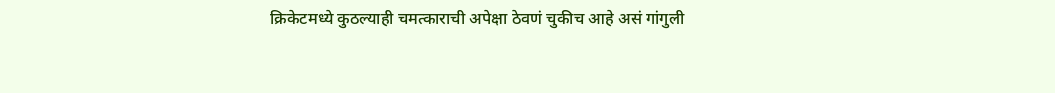क्रिकेटमध्ये कुठल्याही चमत्काराची अपेक्षा ठेवणं चुकीच आहे असं गांगुली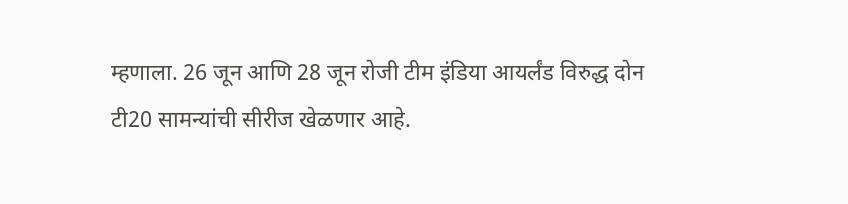म्हणाला. 26 जून आणि 28 जून रोजी टीम इंडिया आयर्लंड विरुद्ध दोन टी20 सामन्यांची सीरीज खेळणार आहे.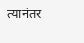त्यानंतर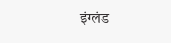इंग्लंड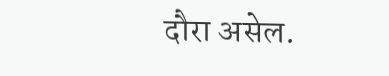दौरा असेल.